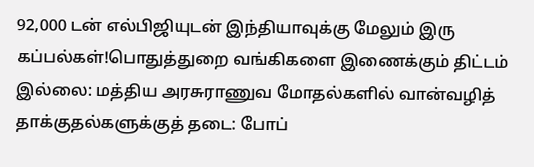92,000 டன் எல்பிஜியுடன் இந்தியாவுக்கு மேலும் இரு கப்பல்கள்!பொதுத்துறை வங்கிகளை இணைக்கும் திட்டம் இல்லை: மத்திய அரசுராணுவ மோதல்களில் வான்வழித் தாக்குதல்களுக்குத் தடை: போப்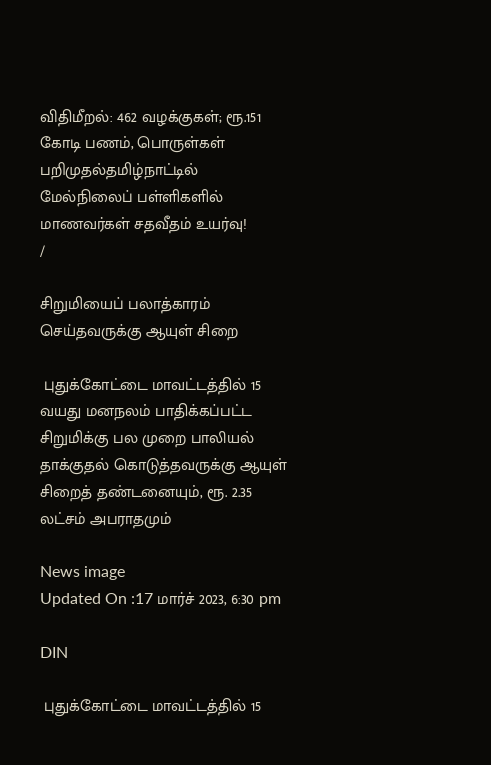விதிமீறல்: 462 வழக்குகள்; ரூ.151 கோடி பணம், பொருள்கள் பறிமுதல்தமிழ்நாட்டில் மேல்நிலைப் பள்ளிகளில் மாணவர்கள் சதவீதம் உயர்வு!
/

சிறுமியைப் பலாத்காரம் செய்தவருக்கு ஆயுள் சிறை

 புதுக்கோட்டை மாவட்டத்தில் 15 வயது மனநலம் பாதிக்கப்பட்ட சிறுமிக்கு பல முறை பாலியல் தாக்குதல் கொடுத்தவருக்கு ஆயுள் சிறைத் தண்டனையும், ரூ. 2.35 லட்சம் அபராதமும்

News image
Updated On :17 மார்ச் 2023, 6:30 pm

DIN

 புதுக்கோட்டை மாவட்டத்தில் 15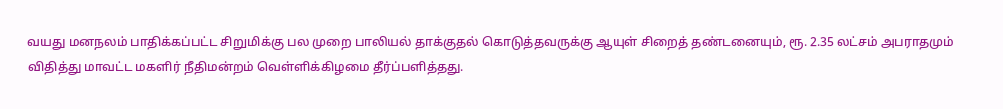வயது மனநலம் பாதிக்கப்பட்ட சிறுமிக்கு பல முறை பாலியல் தாக்குதல் கொடுத்தவருக்கு ஆயுள் சிறைத் தண்டனையும், ரூ. 2.35 லட்சம் அபராதமும் விதித்து மாவட்ட மகளிர் நீதிமன்றம் வெள்ளிக்கிழமை தீர்ப்பளித்தது.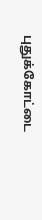புதுக்கோட்டை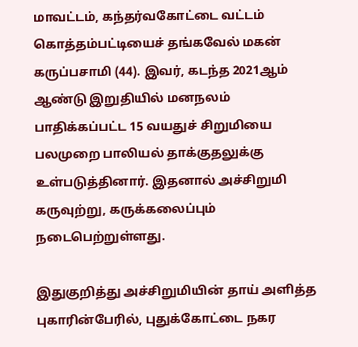மாவட்டம், கந்தர்வகோட்டை வட்டம் கொத்தம்பட்டியைச் தங்கவேல் மகன் கருப்பசாமி (44). இவர், கடந்த 2021ஆம் ஆண்டு இறுதியில் மனநலம் பாதிக்கப்பட்ட 15 வயதுச் சிறுமியை பலமுறை பாலியல் தாக்குதலுக்கு உள்படுத்தினார். இதனால் அச்சிறுமி கருவுற்று, கருக்கலைப்பும் நடைபெற்றுள்ளது.

இதுகுறித்து அச்சிறுமியின் தாய் அளித்த புகாரின்பேரில், புதுக்கோட்டை நகர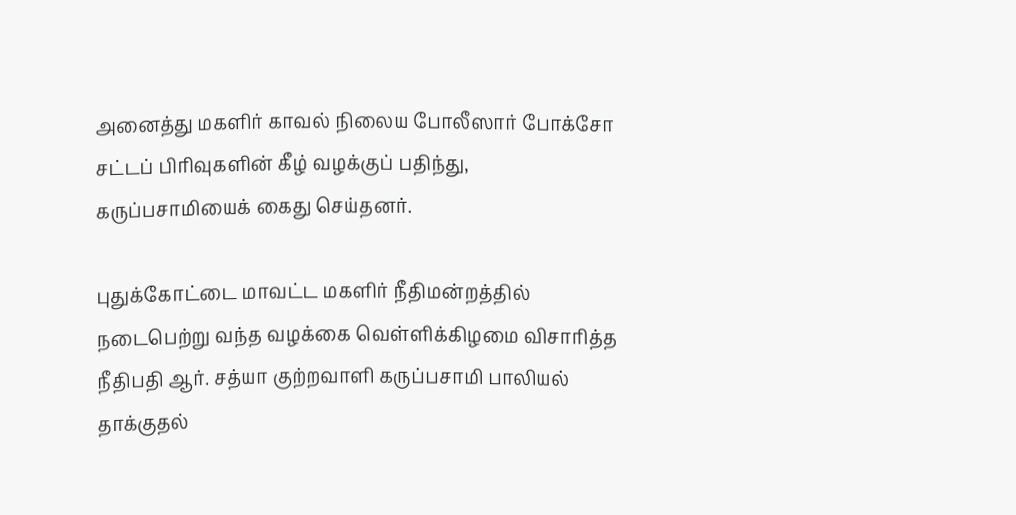அனைத்து மகளிர் காவல் நிலைய போலீஸார் போக்சோ சட்டப் பிரிவுகளின் கீழ் வழக்குப் பதிந்து, கருப்பசாமியைக் கைது செய்தனர்.

புதுக்கோட்டை மாவட்ட மகளிர் நீதிமன்றத்தில் நடைபெற்று வந்த வழக்கை வெள்ளிக்கிழமை விசாரித்த நீதிபதி ஆர். சத்யா குற்றவாளி கருப்பசாமி பாலியல் தாக்குதல்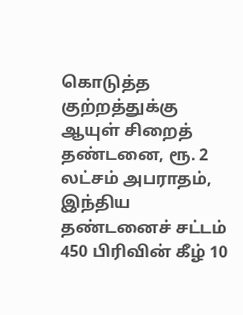கொடுத்த குற்றத்துக்கு ஆயுள் சிறைத் தண்டனை, ரூ. 2 லட்சம் அபராதம், இந்திய தண்டனைச் சட்டம் 450 பிரிவின் கீழ் 10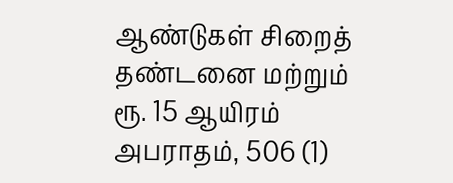ஆண்டுகள் சிறைத் தண்டனை மற்றும் ரூ. 15 ஆயிரம் அபராதம், 506 (1)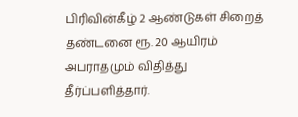பிரிவின்கீழ் 2 ஆண்டுகள் சிறைத் தண்டனை ரூ. 20 ஆயிரம் அபராதமும் விதித்து தீர்ப்பளித்தார்.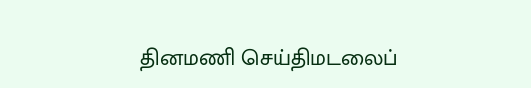தினமணி செய்திமடலைப்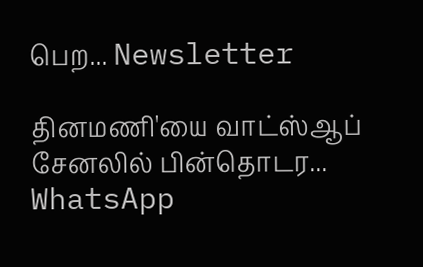பெற... Newsletter

தினமணி'யை வாட்ஸ்ஆப் சேனலில் பின்தொடர... WhatsApp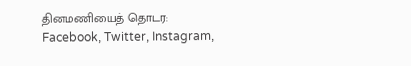தினமணியைத் தொடர: Facebook, Twitter, Instagram,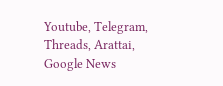Youtube, Telegram, Threads, Arattai, Google News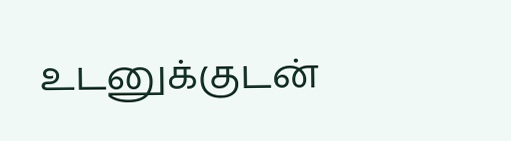உடனுக்குடன்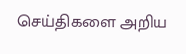செய்திகளை அறிய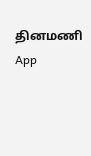தினமணி App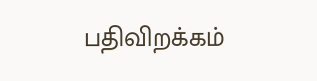பதிவிறக்கம்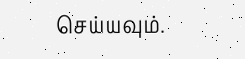செய்யவும்.